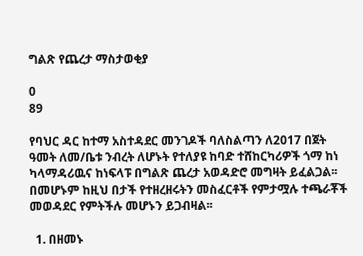ግልጽ የጨረታ ማስታወቂያ

0
89

የባህር ዳር ከተማ አስተዳደር መንገዶች ባለስልጣን ለ2017 በጀት ዓመት ለመ/ቤቱ ንብረት ለሆኑት የተለያዩ ከባድ ተሸከርካሪዎች ጎማ ከነ ካላማዳሪዉና ከነፍላፑ በግልጽ ጨረታ አወዳድሮ መግዛት ይፈልጋል፡፡ በመሆኑም ከዚህ በታች የተዘረዘሩትን መስፈርቶች የምታሟሉ ተጫራቾች መወዳደር የምትችሉ መሆኑን ይጋብዛል፡፡

  1. በዘመኑ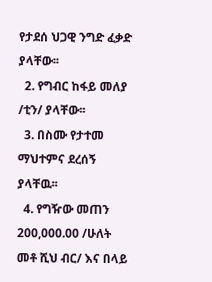የታደሰ ህጋዊ ንግድ ፈቃድ ያላቸው፡፡
  2. የግብር ከፋይ መለያ /ቲን/ ያላቸው፡፡
  3. በስሙ የታተመ ማህተምና ደረሰኝ ያላቸዉ፡፡
  4. የግዥው መጠን 200,000.00 /ሁለት መቶ ሺህ ብር/ እና በላይ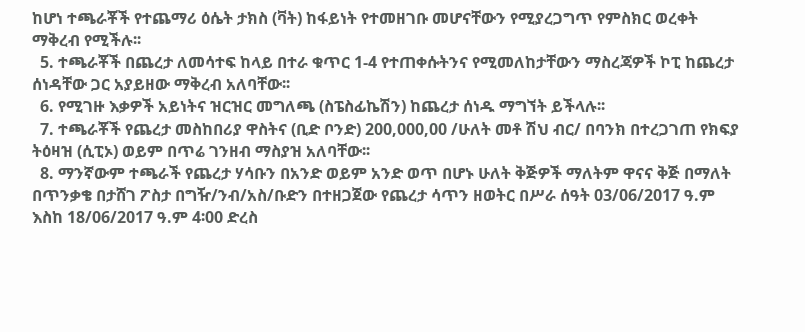ከሆነ ተጫራቾች የተጨማሪ ዕሴት ታክስ (ቫት) ከፋይነት የተመዘገቡ መሆናቸውን የሚያረጋግጥ የምስክር ወረቀት ማቅረብ የሚችሉ፡፡
  5. ተጫራቾች በጨረታ ለመሳተፍ ከላይ በተራ ቁጥር 1-4 የተጠቀሱትንና የሚመለከታቸውን ማስረጃዎች ኮፒ ከጨረታ ሰነዳቸው ጋር አያይዘው ማቅረብ አለባቸው፡፡
  6. የሚገዙ እቃዎች አይነትና ዝርዝር መግለጫ (ስፔስፊኬሽን) ከጨረታ ሰነዱ ማግኘት ይችላሉ፡፡
  7. ተጫራቾች የጨረታ መስከበሪያ ዋስትና (ቢድ ቦንድ) 200,000,00 /ሁለት መቶ ሽህ ብር/ በባንክ በተረጋገጠ የክፍያ ትዕዛዝ (ሲፒኦ) ወይም በጥሬ ገንዘብ ማስያዝ አለባቸው፡፡
  8. ማንኛውም ተጫራች የጨረታ ሃሳቡን በአንድ ወይም አንድ ወጥ በሆኑ ሁለት ቅጅዎች ማለትም ዋናና ቅጅ በማለት በጥንቃቄ በታሸገ ፖስታ በግዥ/ንብ/አስ/ቡድን በተዘጋጀው የጨረታ ሳጥን ዘወትር በሥራ ሰዓት 03/06/2017 ዓ.ም እስከ 18/06/2017 ዓ.ም 4፡00 ድረስ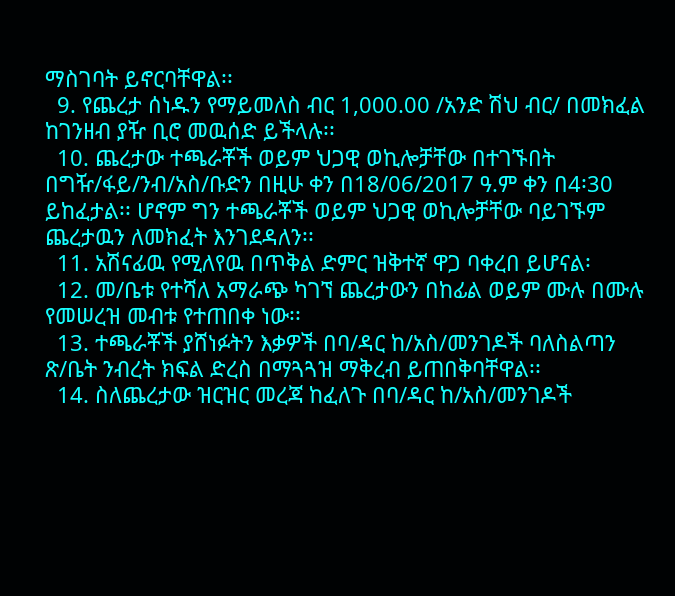ማስገባት ይኖርባቸዋል፡፡
  9. የጨረታ ሰነዱን የማይመለስ ብር 1,000.00 /አንድ ሽህ ብር/ በመክፈል ከገንዘብ ያዥ ቢሮ መዉሰድ ይችላሉ፡፡
  10. ጨረታው ተጫራቾች ወይም ህጋዊ ወኪሎቻቸው በተገኙበት በግዥ/ፋይ/ንብ/አስ/ቡድን በዚሁ ቀን በ18/06/2017 ዓ.ም ቀን በ4፡30 ይከፈታል፡፡ ሆኖም ግን ተጫራቾች ወይም ህጋዊ ወኪሎቻቸው ባይገኙም ጨረታዉን ለመክፈት እንገደዳለን፡፡
  11. አሽናፊዉ የሚለየዉ በጥቅል ድምር ዝቅተኛ ዋጋ ባቀረበ ይሆናል፡
  12. መ/ቤቱ የተሻለ አማራጭ ካገኘ ጨረታውን በከፊል ወይም ሙሉ በሙሉ የመሠረዝ መብቱ የተጠበቀ ነው፡፡
  13. ተጫራቾች ያሸነፉትን እቃዎች በባ/ዳር ከ/አስ/መንገዶች ባለስልጣን ጽ/ቤት ንብረት ክፍል ድረስ በማጓጓዝ ማቅረብ ይጠበቅባቸዋል፡፡
  14. ስለጨረታው ዝርዝር መረጃ ከፈለጉ በባ/ዳር ከ/አስ/መንገዶች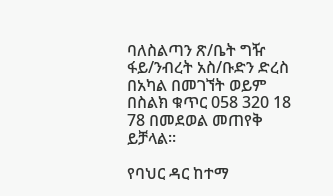ባለስልጣን ጽ/ቤት ግዥ ፋይ/ንብረት አስ/ቡድን ድረስ በአካል በመገኘት ወይም በስልክ ቁጥር 058 320 18 78 በመደወል መጠየቅ ይቻላል፡፡

የባህር ዳር ከተማ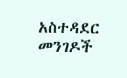አስተዳደር መንገዶች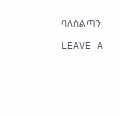ባለስልጣን

LEAVE A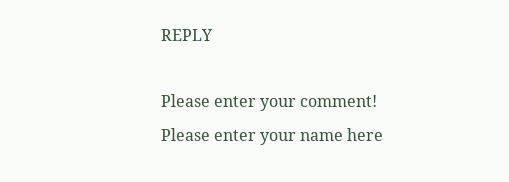REPLY

Please enter your comment!
Please enter your name here